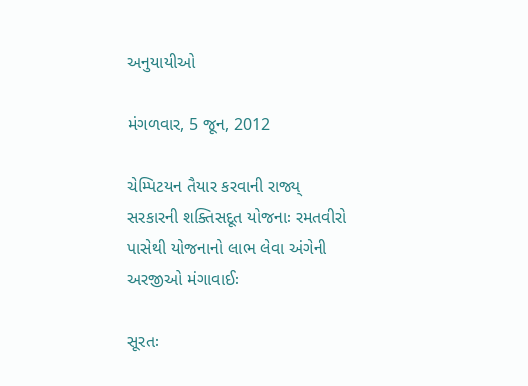અનુયાયીઓ

મંગળવાર, 5 જૂન, 2012

ચેમ્પિટયન તૈયાર કરવાની રાજ્ય્ સરકારની શક્તિસદૂત યોજનાઃ રમતવીરો પાસેથી યોજનાનો લાભ લેવા અંગેની અરજીઓ મંગાવાઈઃ

સૂરતઃ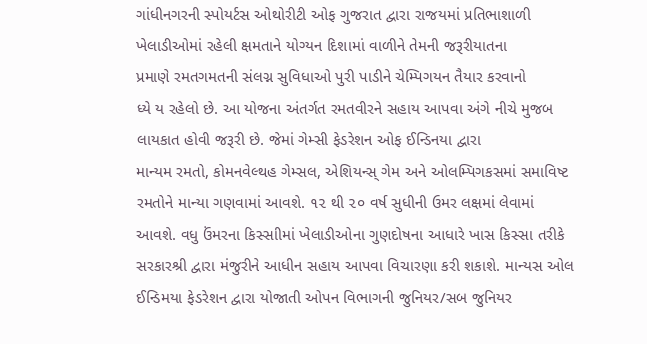ગાંધીનગરની સ્પોયર્ટસ ઓથોરીટી ઓફ ગુજરાત દ્વારા રાજયમાં પ્રતિભાશાળી
ખેલાડીઓમાં રહેલી ક્ષમતાને યોગ્યન દિશામાં વાળીને તેમની જરૂરીયાતના
પ્રમાણે રમતગમતની સંલગ્ન સુવિધાઓ પુરી પાડીને ચેમ્પિગયન તૈયાર કરવાનો
ધ્યે ય રહેલો છે. આ યોજના અંતર્ગત રમતવીરને સહાય આપવા અંગે નીચે મુજબ
લાયકાત હોવી જરૂરી છે. જેમાં ગેમ્સી ફેડરેશન ઓફ ઈન્ડિનયા દ્વારા
માન્યમ રમતો, કોમનવેલ્થહ ગેમ્સલ, એશિયન્સ્ ગેમ અને ઓલમ્પિગકસમાં સમાવિષ્ટ
રમતોને માન્યા ગણવામાં આવશે. ૧૨ થી ૨૦ વર્ષ સુધીની ઉમર લક્ષમાં લેવામાં
આવશે. વધુ ઉંમરના કિસ્સાીમાં ખેલાડીઓના ગુણદોષના આધારે ખાસ કિસ્સા તરીકે
સરકારશ્રી દ્વારા મંજુરીને આધીન સહાય આપવા વિચારણા કરી શકાશે. માન્યસ ઓલ
ઈન્ડિમયા ફેડરેશન દ્વારા યોજાતી ઓપન વિભાગની જુનિયર/સબ જુનિયર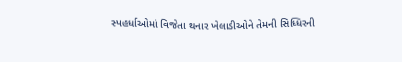સ્પહર્ધાઓમાં વિજેતા થનાર ખેલાડીઓને તેમની સિધ્ધિરની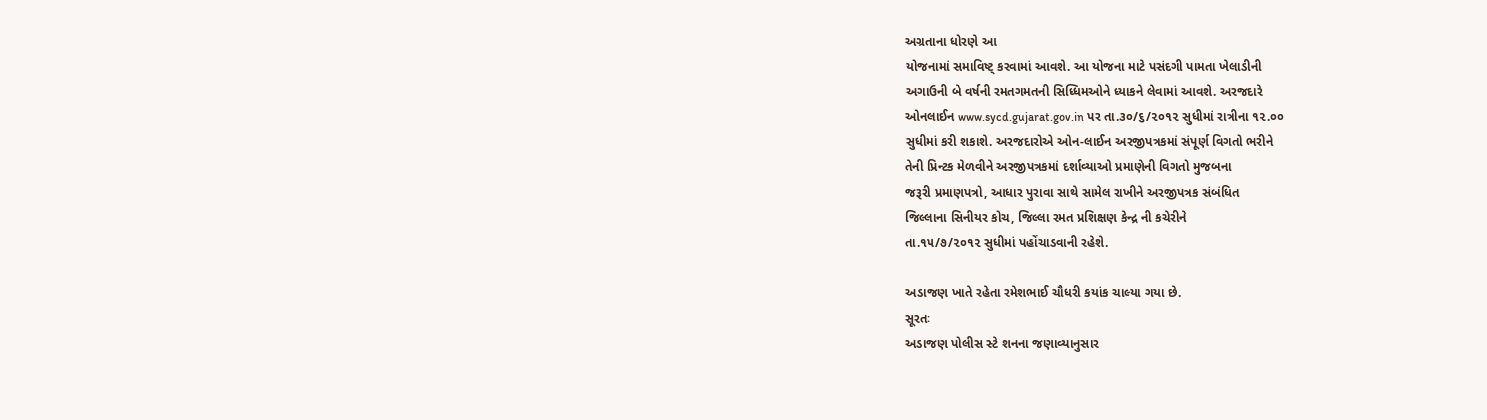અગ્રતાના ધોરણે આ
યોજનામાં સમાવિષ્ટ્ કરવામાં આવશે. આ યોજના માટે પસંદગી પામતા ખેલાડીની
અગાઉની બે વર્ષની રમતગમતની સિધ્ધિમઓને ધ્યાકને લેવામાં આવશે. અરજદારે
ઓનલાઈન www.sycd.gujarat.gov.in પર તા.૩૦/૬/૨૦૧૨ સુધીમાં રાત્રીના ૧૨.૦૦
સુધીમાં કરી શકાશે. અરજદારોએ ઓન-લાઈન અરજીપત્રકમાં સંપૂર્ણ વિગતો ભરીને
તેની પ્રિન્ટક મેળવીને અરજીપત્રકમાં દર્શાવ્યાઓ પ્રમાણેની વિગતો મુજબના
જરૂરી પ્રમાણપત્રો, આધાર પુરાવા સાથે સામેલ રાખીને અરજીપત્રક સંબંધિત
જિલ્લાના સિનીયર કોચ, જિલ્લા રમત પ્રશિક્ષણ કેન્દ્ર ની કચેરીને
તા.૧૫/૭/૨૦૧૨ સુધીમાં પહોંચાડવાની રહેશે.

અડાજણ ખાતે રહેતા રમેશભાઈ ચૌધરી કયાંક ચાલ્‍યા ગયા છે.
સૂરતઃ
અડાજણ પોલીસ સ્ટે શનના જણાવ્યાનુસાર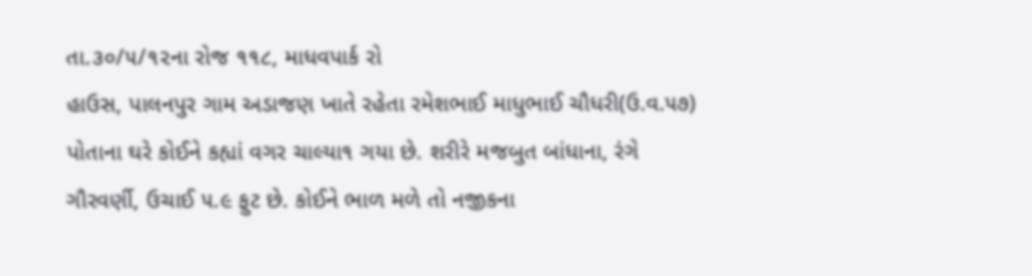તા.૩૦/૫/૧૨ના રોજ ૧૧૮, માધવપાર્ક રો
હાઉસ, પાલનપુર ગામ અડાજણ ખાતે રહેતા રમેશભાઈ માધુભાઈ ચૌધરી(ઉ.વ.૫૭)
પોતાના ઘરે કોઈને કહ્યાં વગર ચાલ્યા૧ ગયા છે. શરીરે મજબુત બાંધાના, રંગે
ગૌરવર્ણી, ઉચાઈ ૫.૯ ફુટ છે. કોઈને ભાળ મળે તો નજીકના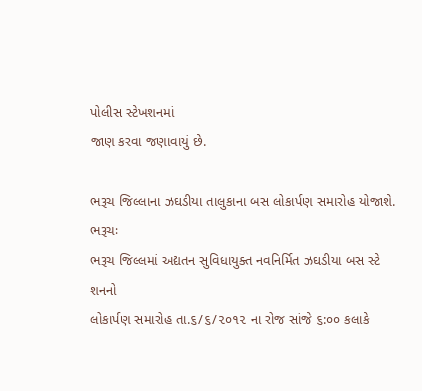પોલીસ સ્ટેખશનમાં
જાણ કરવા જણાવાયું છે.

ભરૂચ જિલ્લાના ઝઘડીયા તાલુકાના બસ લોકાર્પણ સમારોહ યોજાશે.
ભરૂચઃ
ભરૂચ જિલ્લમાં અદ્યતન સુવિધાયુક્ત નવનિર્મિત ઝઘડીયા બસ સ્ટે શનનો
લોકાર્પણ સમારોહ તા.૬/૬/૨૦૧૨ ના રોજ સાંજે ૬:૦૦ કલાકે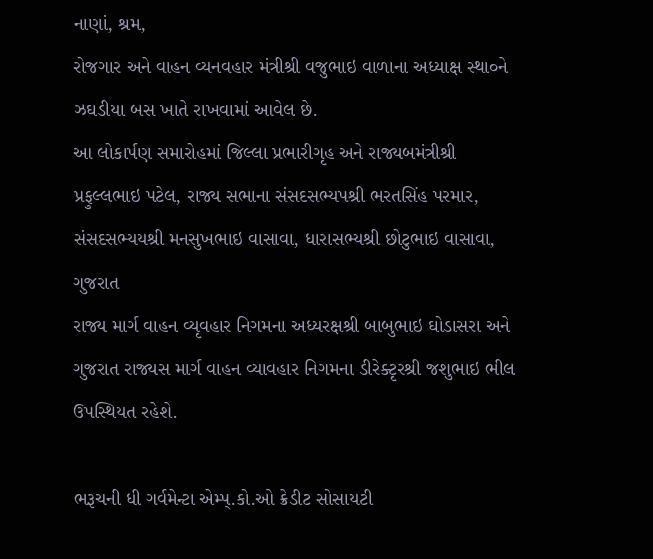નાણાં, શ્રમ,
રોજગાર અને વાહન વ્યનવહાર મંત્રીશ્રી વજુભાઇ વાળાના અધ્યાક્ષ સ્થા૦ને
ઝઘડીયા બસ ખાતે રાખવામાં આવેલ છે.
આ લોકાર્પણ સમારોહમાં જિલ્લા પ્રભારીગૃહ અને રાજ્યબમંત્રીશ્રી
પ્રફુલ્લભાઇ પટેલ, રાજ્ય સભાના સંસદસભ્યપશ્રી ભરતસિંહ પરમાર,
સંસદસભ્યયશ્રી મનસુખભાઇ વાસાવા, ધારાસભ્ય‍શ્રી છોટુભાઇ વાસાવા, ગુજરાત
રાજ્ય‍ માર્ગ વાહન વ્યૃવહાર નિગમના અધ્યરક્ષશ્રી બાબુભાઇ ઘોડાસરા અને
ગુજરાત રાજ્યસ માર્ગ વાહન વ્યાવહાર નિગમના ડીરેક્ટૃરશ્રી જશુભાઇ ભીલ
ઉપસ્થિયત રહેશે.

ભરૂચની ધી ગર્વમેન્ટા એમ્પ્.કો.ઓ ક્રેડીટ સોસાયટી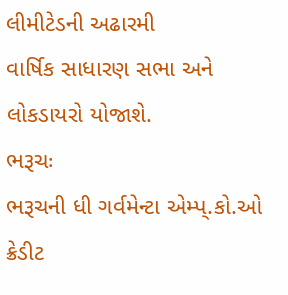લીમીટેડની અઢારમી
વાર્ષિક સાધારણ સભા અને લોકડાયરો યોજાશે.
ભરૂચઃ
ભરૂચની ધી ગર્વમેન્ટા એમ્પ્.કો.ઓ ક્રેડીટ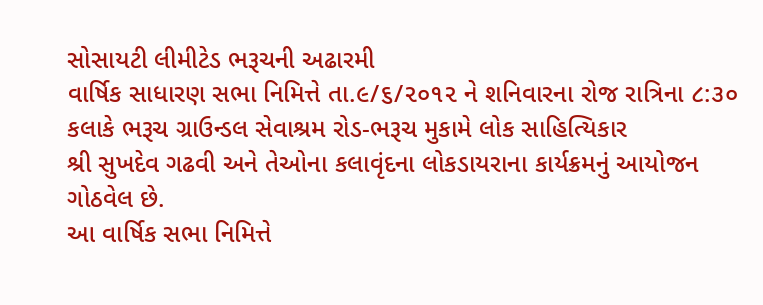સોસાયટી લીમીટેડ ભરૂચની અઢારમી
વાર્ષિક સાધારણ સભા નિમિત્તે તા.૯/૬/૨૦૧૨ ને શનિવારના રોજ રાત્રિના ૮:૩૦
કલાકે ભરૂચ ગ્રાઉન્ડલ સેવાશ્રમ રોડ-ભરૂચ મુકામે લોક સાહિત્યિકાર
શ્રી સુખદેવ ગઢવી અને તેઓના કલાવૃંદના લોકડાયરાના કાર્યક્રમનું આયોજન
ગોઠવેલ છે.
આ વાર્ષિક સભા નિમિત્તે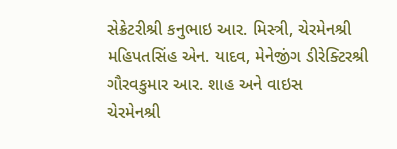સેક્રેટરીશ્રી કનુભાઇ આર. મિસ્ત્રી, ચેરમેનશ્રી
મહિપતસિંહ એન. યાદવ, મેનેજીંગ ડીરેક્ટિરશ્રી ગૌરવકુમાર આર. શાહ અને વાઇસ
ચેરમેનશ્રી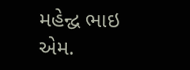મહેન્દ્વ ભાઇ એમ.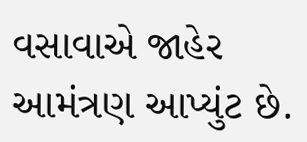વસાવાએ જાહેર આમંત્રણ આપ્યુંટ છે.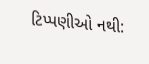ટિપ્પણીઓ નથી: